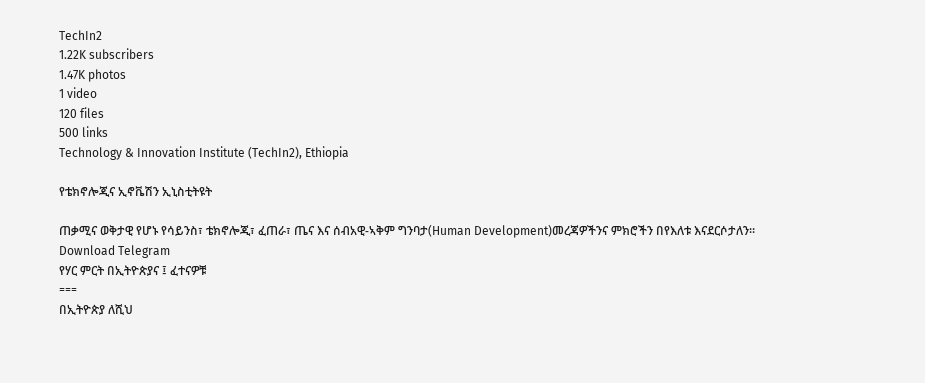TechIn2
1.22K subscribers
1.47K photos
1 video
120 files
500 links
Technology & Innovation Institute (TechIn2), Ethiopia

የቴክኖሎጂና ኢኖቬሽን ኢኒስቲትዩት

ጠቃሚና ወቅታዊ የሆኑ የሳይንስ፣ ቴክኖሎጂ፣ ፈጠራ፣ ጤና እና ሰብአዊ-ኣቅም ግንባታ(Human Development)መረጃዎችንና ምክሮችን በየእለቱ እናደርሶታለን።
Download Telegram
የሃር ምርት በኢትዮጵያና ፤ ፈተናዎቹ
===
በኢትዮጵያ ለሺህ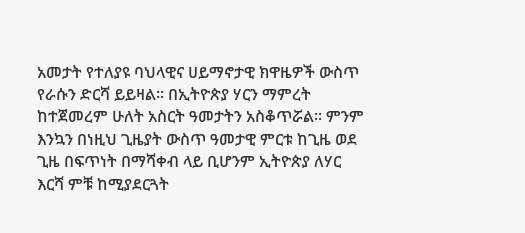አመታት የተለያዩ ባህላዊና ሀይማኖታዊ ክዋዜዎች ውስጥ የራሱን ድርሻ ይይዛል፡፡ በኢትዮጵያ ሃርን ማምረት ከተጀመረም ሁለት አስርት ዓመታትን አስቆጥሯል፡፡ ምንም እንኳን በነዚህ ጊዜያት ውስጥ ዓመታዊ ምርቱ ከጊዜ ወደ ጊዜ በፍጥነት በማሻቀብ ላይ ቢሆንም ኢትዮጵያ ለሃር እርሻ ምቹ ከሚያደርጓት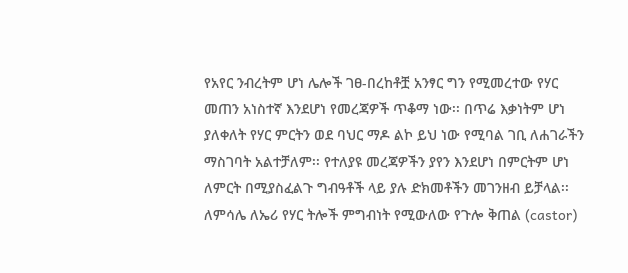የአየር ንብረትም ሆነ ሌሎች ገፀ-በረከቶቿ አንፃር ግን የሚመረተው የሃር መጠን አነስተኛ እንደሆነ የመረጃዎች ጥቆማ ነው፡፡ በጥሬ እቃነትም ሆነ ያለቀለት የሃር ምርትን ወደ ባህር ማዶ ልኮ ይህ ነው የሚባል ገቢ ለሐገራችን ማስገባት አልተቻለም፡፡ የተለያዩ መረጃዎችን ያየን እንደሆነ በምርትም ሆነ ለምርት በሚያስፈልጉ ግብዓቶች ላይ ያሉ ድክመቶችን መገንዘብ ይቻላል፡፡ ለምሳሌ ለኤሪ የሃር ትሎች ምግብነት የሚውለው የጉሎ ቅጠል (castor)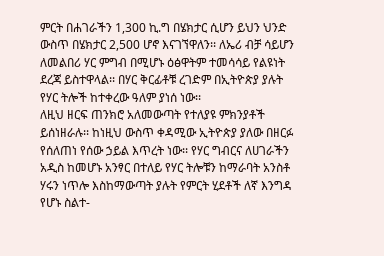ምርት በሐገራችን 1,300 ኪ.ግ በሄክታር ሲሆን ይህን ህንድ ውስጥ በሄክታር 2,500 ሆኖ እናገኘዋለን፡፡ ለኤሪ ብቻ ሳይሆን ለመልበሪ ሃር ምግብ በሚሆኑ ዕፅዋትም ተመሳሳይ የልዩነት ደረጃ ይስተዋላል፡፡ በሃር ቅርፊቶቹ ረገድም በኢትዮጵያ ያሉት የሃር ትሎች ከተቀረው ዓለም ያነሰ ነው፡፡
ለዚህ ዘርፍ ጠንክሮ አለመውጣት የተለያዩ ምክንያቶች ይሰነዘራሉ፡፡ ከነዚህ ውስጥ ቀዳሚው ኢትዮጵያ ያለው በዘርፉ የሰለጠነ የሰው ኃይል እጥረት ነው፡፡ የሃር ግብርና ለሀገራችን አዲስ ከመሆኑ አንፃር በተለይ የሃር ትሎቹን ከማራባት አንስቶ ሃሩን ነጥሎ እስከማውጣት ያሉት የምርት ሂደቶች ለኛ እንግዳ የሆኑ ስልተ-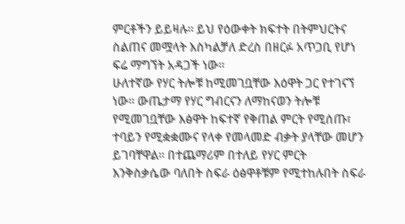ምርቶችን ይይዛሉ፡፡ ይህ የዕውቀት ክፍተት በትምህርትና ስልጠና መሟላት እስካልቻለ ድረስ በዘርፉ አጥጋቢ የሆነ ፍሬ ማግኘት አዳጋች ነው፡፡
ሁለተኛው የሃር ትሎቹ ከሚመገቧቸው እዕዋት ጋር የተገናኘ ነው፡፡ ውጤታማ የሃር ግብርናን ለማከናወን ትሎቹ የሚመገቧቸው እፅዋት ከፍተኛ የቅጠል ምርት የሚሰጡ፣ ተባይን የሚቋቋሙና የላቀ የመላመድ ብቃት ያላቸው መሆን ይገባቸዋል፡፡ በተጨማሪም በተለይ የሃር ምርት እንቅስቃሴው ባለበት ስፍራ ዕፅዋቶቹም የሚተከሉበት ስፍራ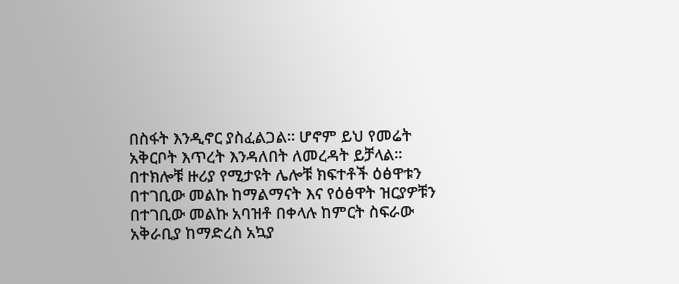በስፋት እንዲኖር ያስፈልጋል፡፡ ሆኖም ይህ የመሬት አቅርቦት እጥረት እንዳለበት ለመረዳት ይቻላል፡፡ በተክሎቹ ዙሪያ የሚታዩት ሌሎቹ ክፍተቶች ዕፅዋቱን በተገቢው መልኩ ከማልማናት እና የዕፅዋት ዝርያዎቹን በተገቢው መልኩ አባዝቶ በቀላሉ ከምርት ስፍራው አቅራቢያ ከማድረስ አኳያ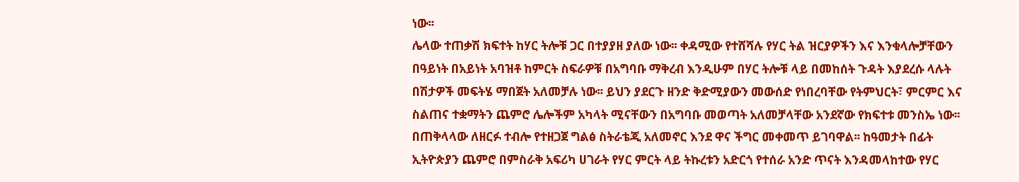ነው፡፡
ሌላው ተጠቃሽ ክፍተት ከሃር ትሎቹ ጋር በተያያዘ ያለው ነው፡፡ ቀዳሚው የተሸሻሉ የሃር ትል ዝርያዎችን እና እንቁላሎቻቸውን በዓይነት በአይነት አባዝቶ ከምርት ስፍራዎቹ በአግባቡ ማቅረብ እንዲሁም በሃር ትሎቹ ላይ በመከሰት ጉዳት እያደረሱ ላሉት በሽታዎች መፍትሄ ማበጀት አለመቻሉ ነው፡፡ ይህን ያደርጉ ዘንድ ቅድሚያውን መውሰድ የነበረባቸው የትምህርት፣ ምርምር እና ስልጠና ተቋማትን ጨምሮ ሌሎችም አካላት ሚናቸውን በአግባቡ መወጣት አለመቻላቸው አንደኛው የክፍተቱ መንስኤ ነው፡፡
በጠቅላላው ለዘርፉ ተብሎ የተዘጋጀ ግልፅ ስትራቴጂ አለመኖር እንደ ዋና ችግር መቀመጥ ይገባዋል፡፡ ከዓመታት በፊት ኢትዮጵያን ጨምሮ በምስራቅ አፍሪካ ሀገራት የሃር ምርት ላይ ትኩረቱን አድርጎ የተሰራ አንድ ጥናት እንዳመላከተው የሃር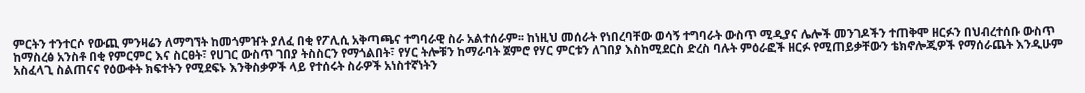ምርትን ተንተርሶ የውጪ ምንዛሬን ለማግኘት ከመጎምዠት ያለፈ በቂ የፖሊሲ አቅጣጫና ተግባራዊ ስራ አልተሰራም፡፡ ከነዚህ መሰራት የነበረባቸው ወሳኝ ተግባራት ውስጥ ሚዲያና ሌሎች መንገዶችን ተጠቅሞ ዘርፉን በህብረተሰቡ ውስጥ ከማስረፅ አንስቶ በቂ የምርምር እና ስርፀት፣ የሀገር ውስጥ ገበያ ትስስርን የማጎልበት፣ የሃር ትሎቹን ከማራባት ጀምሮ የሃር ምርቱን ለገበያ እስከሚደርስ ድረስ ባሉት ምዕራፎች ዘርፉ የሚጠይቃቸውን ቴክኖሎጂዎች የማሰራጨት እንዲሁም አስፈላጊ ስልጠናና የዕውቀት ክፍተትን የሚደፍኑ እንቅስቃዎች ላይ የተሰሩት ስራዎች አነስተኛነትን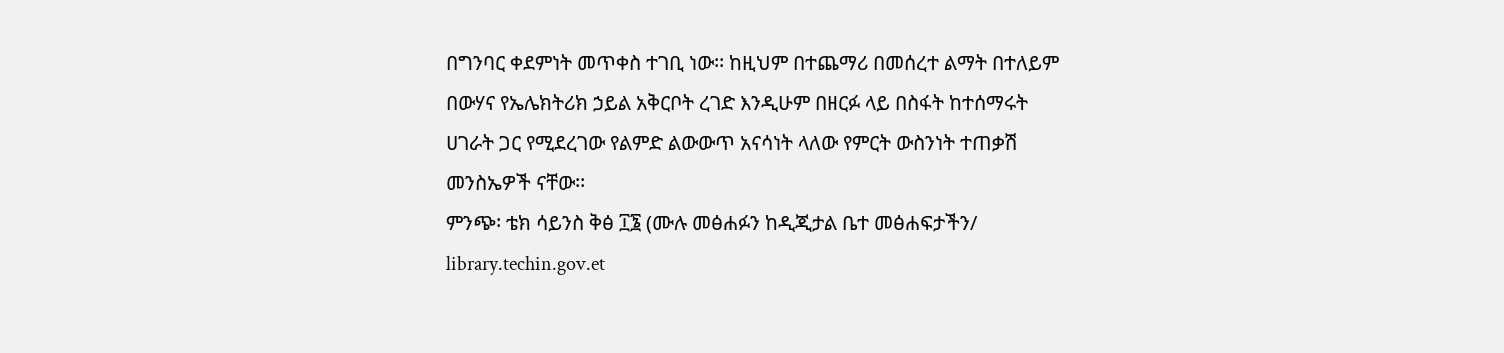በግንባር ቀደምነት መጥቀስ ተገቢ ነው፡፡ ከዚህም በተጨማሪ በመሰረተ ልማት በተለይም በውሃና የኤሌክትሪክ ኃይል አቅርቦት ረገድ እንዲሁም በዘርፉ ላይ በስፋት ከተሰማሩት ሀገራት ጋር የሚደረገው የልምድ ልውውጥ አናሳነት ላለው የምርት ውስንነት ተጠቃሽ መንስኤዎች ናቸው፡፡
ምንጭ፡ ቴክ ሳይንስ ቅፅ ፲፮ (ሙሉ መፅሐፉን ከዲጂታል ቤተ መፅሐፍታችን/ library.techin.gov.et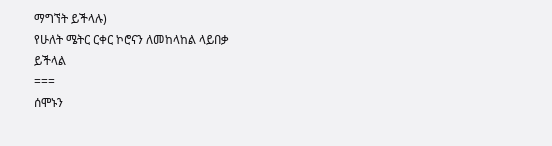ማግኘት ይችላሉ)
የሁለት ሜትር ርቀር ኮሮናን ለመከላከል ላይበቃ ይችላል
===
ሰሞኑን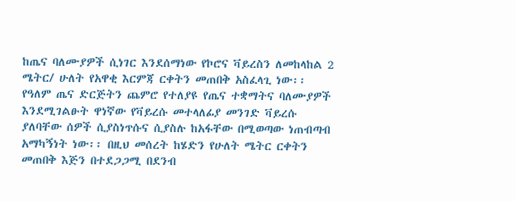ከጤና ባለሙያዎች ሲነገር እንደሰማነው የኮሮና ቫይረስን ለመከላከል 2 ሜትር/ ሁለት የአዋቂ እርምጃ ርቀትን መጠበቅ አስፈላጊ ነው፡፡ የዓለም ጤና ድርጅትን ጨምሮ የተለያዩ የጤና ተቋማትና ባለሙያዎች እንደሚገልፁት ዋነኛው የቫይረሱ መተላለፊያ መንገድ ቫይረሱ ያለባቸው ሰዎች ሲያስነጥሱና ሲያስሉ ከአፋቸው በሚወጣው ነጠብጣብ አማካኝነት ነው፡፡ በዚህ መሰረት ከሄድን የሁለት ሜትር ርቀትን መጠበቅ እጅን በተደጋጋሚ በደንብ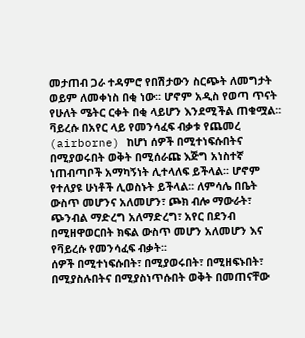መታጠብ ጋራ ተዳምሮ የበሽታውን ስርጭት ለመግታት ወይም ለመቀነስ በቂ ነው፡፡ ሆኖም አዲስ የወጣ ጥናት የሁለት ሜትር ርቀት በቂ ላይሆን እንደሚችል ጠቁሟል፡፡
ቫይረሱ በአየር ላይ የመንሳፈፍ ብቃቱ የጨመረ (airborne) ከሆነ ሰዎች በሚተነፍሱበትና በሚያወሩበት ወቅት በሚሰራጩ እጅግ አነስተኛ ነጠብጣቦች አማካኝነት ሊተላለፍ ይችላል፡፡ ሆኖም የተለያዩ ሁነቶች ሊወስኑት ይችላል፡፡ ለምሳሌ በቤት ውስጥ መሆንና አለመሆን፣ ጮክ ብሎ ማውራት፣ ጭንብል ማድረግ አለማድረግ፣ አየር በደንብ በሚዘዋወርበት ክፍል ውስጥ መሆን አለመሆን እና የቫይረሱ የመንሳፈፍ ብቃት፡፡
ሰዎች በሚተነፍሱበት፣ በሚያወሩበት፣ በሚዘፍኑበት፣ በሚያስሉበትና በሚያስነጥሱበት ወቅት በመጠናቸው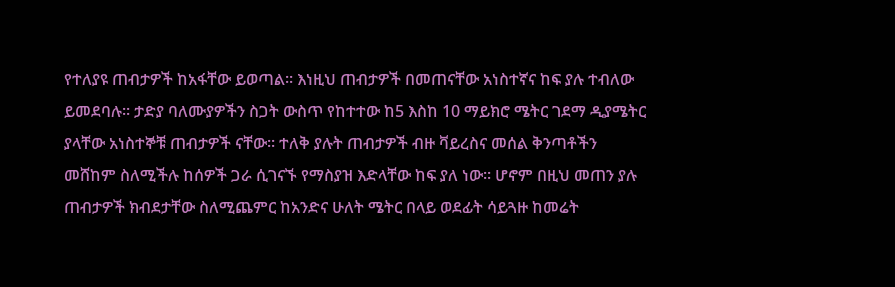የተለያዩ ጠብታዎች ከአፋቸው ይወጣል፡፡ እነዚህ ጠብታዎች በመጠናቸው አነስተኛና ከፍ ያሉ ተብለው ይመደባሉ፡፡ ታድያ ባለሙያዎችን ስጋት ውስጥ የከተተው ከ5 እስከ 10 ማይክሮ ሜትር ገደማ ዲያሜትር ያላቸው አነስተኞቹ ጠብታዎች ናቸው፡፡ ተለቅ ያሉት ጠብታዎች ብዙ ቫይረስና መሰል ቅንጣቶችን መሸከም ስለሚችሉ ከሰዎች ጋራ ሲገናኙ የማስያዝ እድላቸው ከፍ ያለ ነው፡፡ ሆኖም በዚህ መጠን ያሉ ጠብታዎች ክብደታቸው ስለሚጨምር ከአንድና ሁለት ሜትር በላይ ወደፊት ሳይጓዙ ከመሬት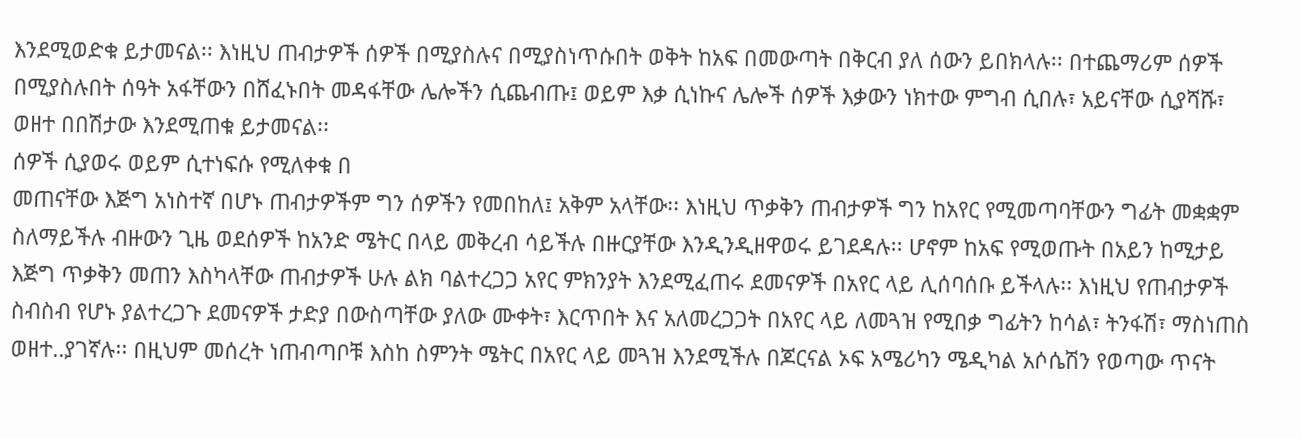እንደሚወድቁ ይታመናል፡፡ እነዚህ ጠብታዎች ሰዎች በሚያስሉና በሚያስነጥሱበት ወቅት ከአፍ በመውጣት በቅርብ ያለ ሰውን ይበክላሉ፡፡ በተጨማሪም ሰዎች በሚያስሉበት ሰዓት አፋቸውን በሸፈኑበት መዳፋቸው ሌሎችን ሲጨብጡ፤ ወይም እቃ ሲነኩና ሌሎች ሰዎች እቃውን ነክተው ምግብ ሲበሉ፣ አይናቸው ሲያሻሹ፣ ወዘተ በበሽታው እንደሚጠቁ ይታመናል፡፡
ሰዎች ሲያወሩ ወይም ሲተነፍሱ የሚለቀቁ በ
መጠናቸው እጅግ አነስተኛ በሆኑ ጠብታዎችም ግን ሰዎችን የመበከለ፤ አቅም አላቸው፡፡ እነዚህ ጥቃቅን ጠብታዎች ግን ከአየር የሚመጣባቸውን ግፊት መቋቋም ስለማይችሉ ብዙውን ጊዜ ወደሰዎች ከአንድ ሜትር በላይ መቅረብ ሳይችሉ በዙርያቸው እንዲንዲዘዋወሩ ይገደዳሉ፡፡ ሆኖም ከአፍ የሚወጡት በአይን ከሚታይ እጅግ ጥቃቅን መጠን እስካላቸው ጠብታዎች ሁሉ ልክ ባልተረጋጋ አየር ምክንያት እንደሚፈጠሩ ደመናዎች በአየር ላይ ሊሰባሰቡ ይችላሉ፡፡ እነዚህ የጠብታዎች ስብስብ የሆኑ ያልተረጋጉ ደመናዎች ታድያ በውስጣቸው ያለው ሙቀት፣ እርጥበት እና አለመረጋጋት በአየር ላይ ለመጓዝ የሚበቃ ግፊትን ከሳል፣ ትንፋሽ፣ ማስነጠስ ወዘተ..ያገኛሉ፡፡ በዚህም መሰረት ነጠብጣቦቹ እስከ ስምንት ሜትር በአየር ላይ መጓዝ እንደሚችሉ በጆርናል ኦፍ አሜሪካን ሜዲካል አሶሴሽን የወጣው ጥናት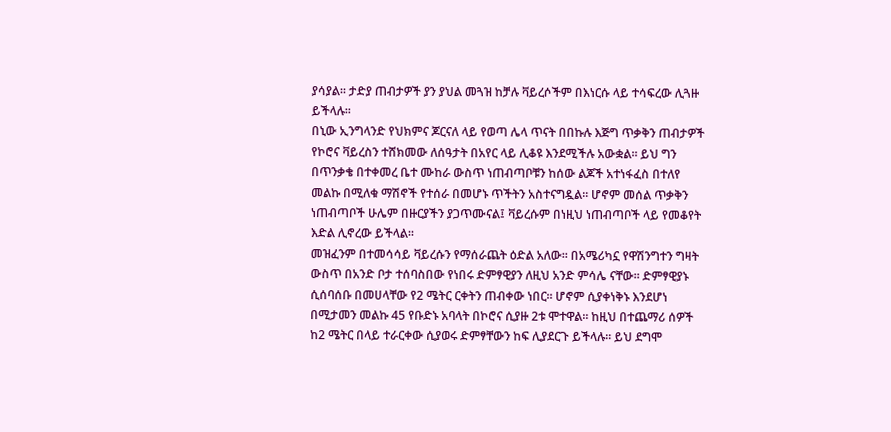ያሳያል፡፡ ታድያ ጠብታዎች ያን ያህል መጓዝ ከቻሉ ቫይረሶችም በእነርሱ ላይ ተሳፍረው ሊጓዙ ይችላሉ፡፡
በኒው ኢንግላንድ የህክምና ጆርናለ ላይ የወጣ ሌላ ጥናት በበኩሉ እጅግ ጥቃቅን ጠብታዎች የኮሮና ቫይረስን ተሸክመው ለሰዓታት በአየር ላይ ሊቆዩ እንደሚችሉ አውቋል፡፡ ይህ ግን በጥንቃቄ በተቀመረ ቤተ ሙከራ ውስጥ ነጠብጣቦቹን ከሰው ልጆች አተነፋፈስ በተለየ መልኩ በሚለቁ ማሽኖች የተሰራ በመሆኑ ጥችትን አስተናግዷል፡፡ ሆኖም መሰል ጥቃቅን ነጠብጣቦች ሁሌም በዙርያችን ያጋጥሙናል፤ ቫይረሱም በነዚህ ነጠብጣቦች ላይ የመቆየት እድል ሊኖረው ይችላል፡፡
መዝፈንም በተመሳሳይ ቫይረሱን የማሰራጨት ዕድል አለው፡፡ በአሜሪካኗ የዋሽንግተን ግዛት ውስጥ በአንድ ቦታ ተሰባስበው የነበሩ ድምፃዊያን ለዚህ አንድ ምሳሌ ናቸው፡፡ ድምፃዊያኑ ሲሰባሰቡ በመሀላቸው የ2 ሜትር ርቀትን ጠብቀው ነበር፡፡ ሆኖም ሲያቀነቅኑ እንደሆነ በሚታመን መልኩ 45 የቡድኑ አባላት በኮሮና ሲያዙ 2ቱ ሞተዋል፡፡ ከዚህ በተጨማሪ ሰዎች ከ2 ሜትር በላይ ተራርቀው ሲያወሩ ድምፃቸውን ከፍ ሊያደርጉ ይችላሉ፡፡ ይህ ደግሞ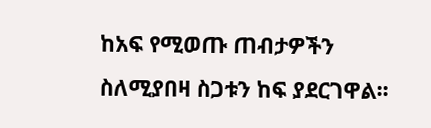ከአፍ የሚወጡ ጠብታዎችን ስለሚያበዛ ስጋቱን ከፍ ያደርገዋል፡፡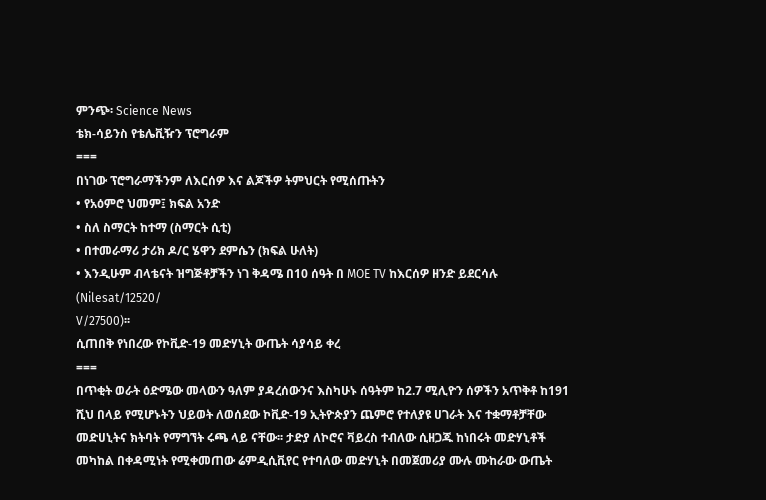ምንጭ፡ Science News
ቴክ-ሳይንስ የቴሌቪዥን ፕሮግራም
===
በነገው ፕሮግራማችንም ለእርሰዎ እና ልጆችዎ ትምህርት የሚሰጡትን
• የአዕምሮ ህመም፤ ክፍል አንድ
• ስለ ስማርት ከተማ (ስማርት ሲቲ)
• በተመራማሪ ታሪክ ዶ/ር ሄዋን ደምሴን (ክፍል ሁለት)
• እንዲሁም ብላቴናት ዝግጅቶቻችን ነገ ቅዳሜ በ10 ሰዓት በ MOE TV ከእርሰዎ ዘንድ ይደርሳሉ (Nilesat/12520/
V/27500)፡፡
ሲጠበቅ የነበረው የኮቪድ-19 መድሃኒት ውጤት ሳያሳይ ቀረ
===
በጥቂት ወራት ዕድሜው መላውን ዓለም ያዳረሰውንና እስካሁኑ ሰዓትም ከ2.7 ሚሊዮን ሰዎችን አጥቅቶ ከ191 ሺህ በላይ የሚሆኑትን ህይወት ለወሰደው ኮቪድ-19 ኢትዮጵያን ጨምሮ የተለያዩ ሀገራት እና ተቋማቶቻቸው መድሀኒትና ክትባት የማግኘት ሩጫ ላይ ናቸው፡፡ ታድያ ለኮሮና ቫይረስ ተብለው ሲዘጋጁ ከነበሩት መድሃኒቶች መካከል በቀዳሚነት የሚቀመጠው ሬምዲሲቪየር የተባለው መድሃኒት በመጀመሪያ ሙሉ ሙከራው ውጤት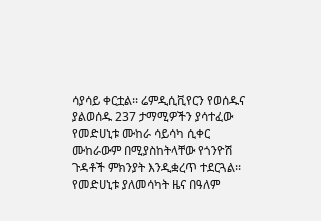ሳያሳይ ቀርቷል፡፡ ሬምዲሲቪየርን የወሰዱና ያልወሰዱ 237 ታማሚዎችን ያሳተፈው የመድሀኒቱ ሙከራ ሳይሳካ ሲቀር ሙከራውም በሚያስከትላቸው የጎንዮሽ ጉዳቶች ምክንያት እንዲቋረጥ ተደርጓል፡፡
የመድሀኒቱ ያለመሳካት ዜና በዓለም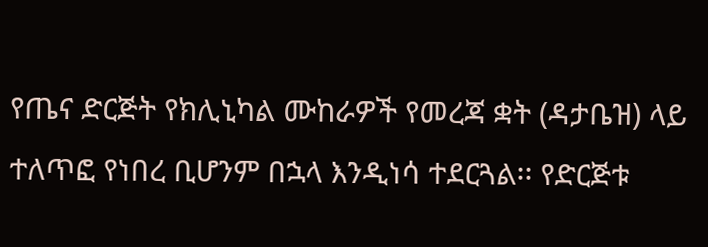የጤና ድርጅት የክሊኒካል ሙከራዎች የመረጃ ቋት (ዳታቤዝ) ላይ ተለጥፎ የነበረ ቢሆንም በኋላ እንዲነሳ ተደርጓል፡፡ የድርጅቱ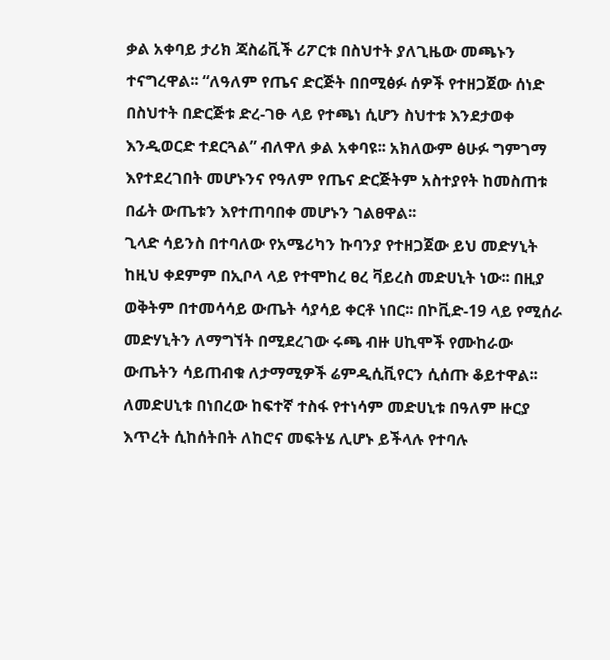ቃል አቀባይ ታሪክ ጃስሬቪች ሪፖርቱ በስህተት ያለጊዜው መጫኑን ተናግረዋል፡፡ “ለዓለም የጤና ድርጅት በበሚፅፉ ሰዎች የተዘጋጀው ሰነድ በስህተት በድርጅቱ ድረ-ገፁ ላይ የተጫነ ሲሆን ስህተቱ እንደታወቀ እንዲወርድ ተደርጓል” ብለዋለ ቃል አቀባዩ፡፡ አክለውም ፅሁፉ ግምገማ እየተደረገበት መሆኑንና የዓለም የጤና ድርጅትም አስተያየት ከመስጠቱ በፊት ውጤቱን እየተጠባበቀ መሆኑን ገልፀዋል፡፡
ጊላድ ሳይንስ በተባለው የአሜሪካን ኩባንያ የተዘጋጀው ይህ መድሃኒት ከዚህ ቀደምም በኢቦላ ላይ የተሞከረ ፀረ ቫይረስ መድሀኒት ነው፡፡ በዚያ ወቅትም በተመሳሳይ ውጤት ሳያሳይ ቀርቶ ነበር፡፡ በኮቪድ-19 ላይ የሚሰራ መድሃኒትን ለማግኘት በሚደረገው ሩጫ ብዙ ሀኪሞች የሙከራው ውጤትን ሳይጠብቁ ለታማሚዎች ሬምዲሲቪየርን ሲሰጡ ቆይተዋል፡፡ ለመድሀኒቱ በነበረው ከፍተኛ ተስፋ የተነሳም መድሀኒቱ በዓለም ዙርያ እጥረት ሲከሰትበት ለከሮና መፍትሄ ሊሆኑ ይችላሉ የተባሉ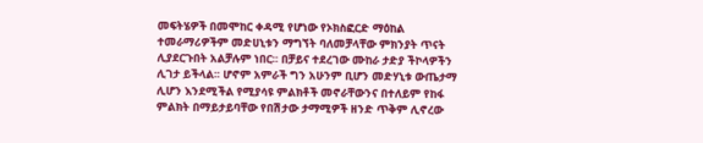መፍትሄዎች በመሞከር ቀዳሚ የሆነው የኦክስፎርድ ማዕከል ተመራማሪዎችም መድሀኒቱን ማግኘት ባለመቻላቸው ምክንያት ጥናት ሊያደርጉበት አልቻሉም ነበር፡፡ በቻይና ተደረገው ሙከራ ታድያ ችኮላዎችን ሊገታ ይችላል፡፡ ሆኖም አምራች ግን አሁንም ቢሆን መድሃኒቱ ውጤታማ ሊሆን እንደሚችል የሚያሳዩ ምልክቶች መኖራቸውንና በተለይም የከፋ ምልክት በማይታይባቸው የበሽታው ታማሚዎች ዘንድ ጥቅም ሊኖረው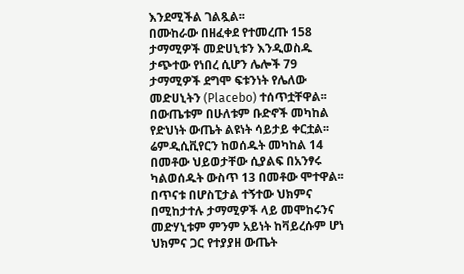እንደሚችል ገልጿል፡፡
በሙከራው በዘፈቀደ የተመረጡ 158 ታማሚዎች መድሀኒቱን እንዲወስዱ ታጭተው የነበረ ሲሆን ሌሎች 79 ታማሚዎች ደግሞ ፍቱንነት የሌለው መድሀኒትን (Placebo) ተሰጥቷቸዋል፡፡ በውጤቱም በሁለቱም ቡድኖች መካከል የድህነት ውጤት ልዩነት ሳይታይ ቀርቷል፡፡ ሬምዲሲቪየርን ከወሰዱት መካከል 14 በመቶው ህይወታቸው ሲያልፍ በአንፃሩ ካልወሰዱት ውስጥ 13 በመቶው ሞተዋል፡፡ በጥናቱ በሆስፒታል ተኝተው ህክምና በሚከታተሉ ታማሚዎች ላይ መሞከሩንና መድሃኒቱም ምንም አይነት ከቫይረሱም ሆነ ህክምና ጋር የተያያዘ ውጤት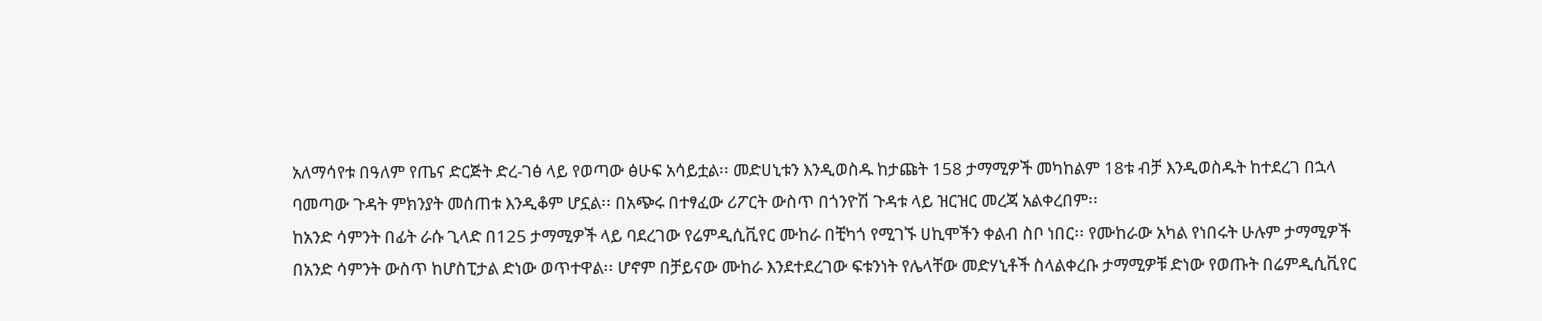አለማሳየቱ በዓለም የጤና ድርጅት ድረ-ገፅ ላይ የወጣው ፅሁፍ አሳይቷል፡፡ መድሀኒቱን እንዲወስዱ ከታጩት 158 ታማሚዎች መካከልም 18ቱ ብቻ እንዲወስዱት ከተደረገ በኋላ ባመጣው ጉዳት ምክንያት መሰጠቱ እንዲቆም ሆኗል፡፡ በአጭሩ በተፃፈው ሪፖርት ውስጥ በጎንዮሽ ጉዳቱ ላይ ዝርዝር መረጃ አልቀረበም፡፡
ከአንድ ሳምንት በፊት ራሱ ጊላድ በ125 ታማሚዎች ላይ ባደረገው የሬምዲሲቪየር ሙከራ በቺካጎ የሚገኙ ሀኪሞችን ቀልብ ስቦ ነበር፡፡ የሙከራው አካል የነበሩት ሁሉም ታማሚዎች በአንድ ሳምንት ውስጥ ከሆስፒታል ድነው ወጥተዋል፡፡ ሆኖም በቻይናው ሙከራ እንደተደረገው ፍቱንነት የሌላቸው መድሃኒቶች ስላልቀረቡ ታማሚዎቹ ድነው የወጡት በሬምዲሲቪየር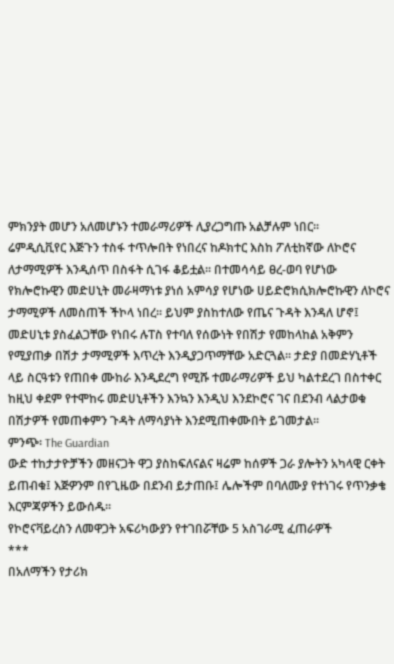ምክንያት መሆን አለመሆኑን ተመራማሪዎች ሊያረጋግጡ አልቻሉም ነበር፡፡
ሬምዲሲቪየር እጅጉን ተስፋ ተጥሎበት የነበረና ከዶክተር እስከ ፖለቲከኛው ለኮሮና ለታማሚዎች እንዲሰጥ በስፋት ሲገፋ ቆይቷል፡፡ በተመሳሳይ ፀረ-ወባ የሆነው የክሎሮኩዊን መድሀኒት መራዛማነቱ ያነሰ አምሳያ የሆነው ሀይድሮክሲክሎሮኩዊን ለኮሮና ታማሚዎች ለመስጠች ችኮላ ነበረ፡፡ ይህም ያስከተለው የጤና ጉዳት እንዳለ ሆኖ፤ መድሀኒቱ ያስፈልጋቸው የነበሩ ሉፐስ የተባለ የሰውነት የበሽታ የመከላከል አቅምን የሚያጠቃ በሽታ ታማሚዎች እጥረት እንዲያጋጥማቸው አድርጓል፡፡ ታድያ በመድሃኒቶች ላይ ስርዓቱን የጠበቀ ሙከራ እንዲደረግ የሚሹ ተመራማሪዎች ይህ ካልተደረገ በስተቀር ከዚህ ቀደም የተሞከሩ መድሀኒቶችን እንኳን እንዲህ እንደኮሮና ገና በደንብ ላልታወቁ በሽታዎች የመጠቀምን ጉዳት ለማሳያነት እንደሚጠቀሙበት ይገመታል፡፡
ምንጭ፡ The Guardian
ውድ ተከታታዮቻችን መዘናጋት ዋጋ ያስከፍለናልና ዛሬም ከሰዎች ጋራ ያሎትን አካላዊ ርቀት ይጠብቁ፤ እጅዎንም በየጊዜው በደንብ ይታጠቡ፤ ሌሎችም በባለሙያ የተነገሩ የጥንቃቄ እርምጃዎችን ይውሰዱ፡፡
የኮሮናቫይረስን ለመዋጋት አፍሪካውያን የተገበሯቸው 5 አስገራሚ ፈጠራዎች
***
በአለማችን የታሪክ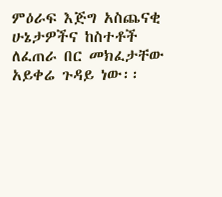ምዕራፍ እጅግ አስጨናቂ ሁኔታዎችና ከስተቶች ለፈጠራ በር መክፈታቸው አይቀሬ ጉዳይ ነው፡፡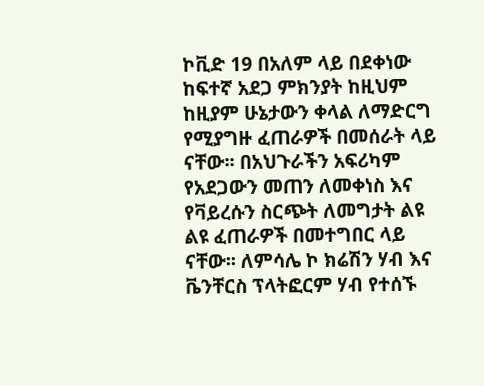ኮቪድ 19 በአለም ላይ በደቀነው ከፍተኛ አደጋ ምክንያት ከዚህም ከዚያም ሁኔታውን ቀላል ለማድርግ የሚያግዙ ፈጠራዎች በመሰራት ላይ ናቸው፡፡ በአህጉራችን አፍሪካም የአደጋውን መጠን ለመቀነስ እና የቫይረሱን ስርጭት ለመግታት ልዩ ልዩ ፈጠራዎች በመተግበር ላይ ናቸው፡፡ ለምሳሌ ኮ ክሬሽን ሃብ እና ቬንቸርስ ፕላትፎርም ሃብ የተሰኙ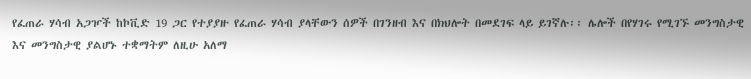የፈጠራ ሃሳብ አጋዦች ከኮቪድ 19 ጋር የተያያዙ የፈጠራ ሃሳብ ያላቸውን ሰዎች በገንዘብ እና በክህሎት በመደገፍ ላይ ይገኛሉ፡፡ ሌሎች በየሃገሩ የሚገኙ መንግስታዊ እና መንግስታዊ ያልሆኑ ተቋማትም ለዚሁ አለማ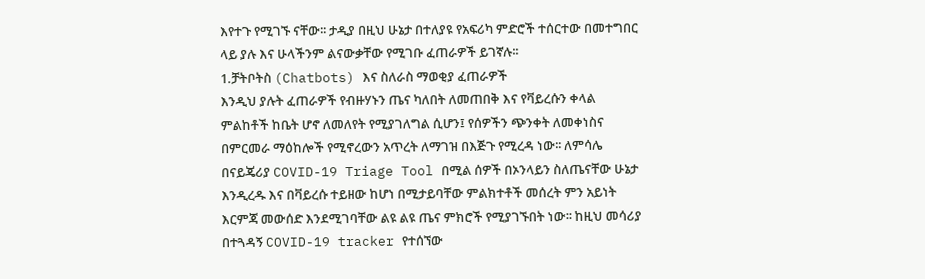እየተጉ የሚገኙ ናቸው፡፡ ታዲያ በዚህ ሁኔታ በተለያዩ የአፍሪካ ምድሮች ተሰርተው በመተግበር ላይ ያሉ እና ሁላችንም ልናውቃቸው የሚገቡ ፈጠራዎች ይገኛሉ፡፡
1.ቻትቦትስ (Chatbots) እና ስለራስ ማወቂያ ፈጠራዎች
እንዲህ ያሉት ፈጠራዎች የብዙሃኑን ጤና ካለበት ለመጠበቅ እና የቫይረሱን ቀላል ምልከቶች ከቤት ሆኖ ለመለየት የሚያገለግል ሲሆን፤ የሰዎችን ጭንቀት ለመቀነስና በምርመራ ማዕከሎች የሚኖረውን አጥረት ለማገዝ በእጅጉ የሚረዳ ነው፡፡ ለምሳሌ በናይጄሪያ COVID-19 Triage Tool በሚል ሰዎች በኦንላይን ስለጤናቸው ሁኔታ እንዲረዱ እና በቫይረሱ ተይዘው ከሆነ በሚታይባቸው ምልክተቶች መሰረት ምን አይነት እርምጃ መውሰድ እንደሚገባቸው ልዩ ልዩ ጤና ምክሮች የሚያገኙበት ነው፡፡ ከዚህ መሳሪያ በተጓዳኝ COVID-19 tracker የተሰኘው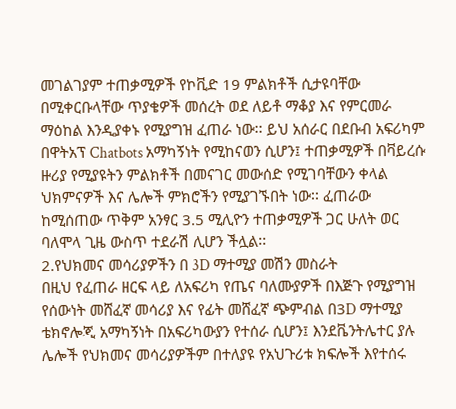መገልገያም ተጠቃሚዎች የኮቪድ 19 ምልክቶች ሲታዩባቸው በሚቀርቡላቸው ጥያቄዎች መሰረት ወደ ለይቶ ማቆያ እና የምርመራ ማዕከል እንዲያቀኑ የሚያግዝ ፈጠራ ነው፡፡ ይህ አሰራር በደቡብ አፍሪካም በዋትአፕ Chatbots አማካኝነት የሚከናወን ሲሆን፤ ተጠቃሚዎች በቫይረሱ ዙሪያ የሚያዩትን ምልክቶች በመናገር መውሰድ የሚገባቸውን ቀላል ህክምናዎች እና ሌሎች ምክሮችን የሚያገኙበት ነው፡፡ ፈጠራው ከሚሰጠው ጥቅም አንፃር 3.5 ሚሊዮን ተጠቃሚዎች ጋር ሁለት ወር ባለሞላ ጊዜ ውስጥ ተደራሽ ሊሆን ችሏል፡፡
2.የህክመና መሳሪያዎችን በ 3D ማተሚያ መሽን መስራት
በዚህ የፈጠራ ዘርፍ ላይ ለአፍሪካ የጤና ባለሙያዎች በእጅጉ የሚያግዝ የሰውነት መሸፈኛ መሳሪያ እና የፊት መሸፈኛ ጭምብል በ3D ማተሚያ ቴክኖሎጂ አማካኝነት በአፍሪካውያን የተሰራ ሲሆን፤ እንደቬንትሌተር ያሉ ሌሎች የህክመና መሳሪያዎችም በተለያዩ የአህጉሪቱ ክፍሎች እየተሰሩ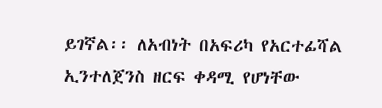ይገኛል፡፡ ለአብነት በአፍሪካ የአርተፊሻል ኢንተለጀንስ ዘርፍ ቀዳሚ የሆነቸው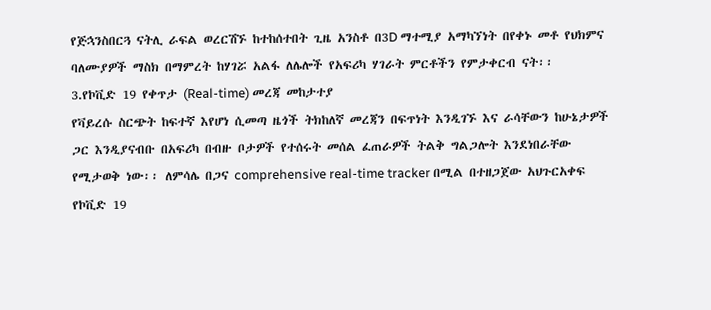የጅኋንስበርጓ ናትሊ ራፍል ወረርሽኙ ከተከሰተበት ጊዜ አንስቶ በ3D ማተሚያ አማካኘነት በየቀኑ መቶ የህክምና ባለሙያዎች ማስክ በማምረት ከሃገሯ አልፋ ለሌሎች የአፍሪካ ሃገራት ምርቶችን የምታቀርብ ናት፡፡
3.የኮቪድ 19 የቀጥታ (Real-time) መረጃ መከታተያ
የቫይረሱ ስርጭት ከፍተኛ እየሆነ ሲመጣ ዜጎች ትክከለኛ መረጃን በፍጥነት እንዲገኙ እና ራሳቸውን ከሁኔታዎች ጋር እንዲያናብቡ በአፍሪካ በብዙ ቦታዎች የተሰሩት መሰል ፈጠራዎች ትልቅ ግልጋሎት እንደነበራቸው የሚታወቅ ነው፡፡ ለምሳሌ በጋና comprehensive real-time tracker በሚል በተዘጋጀው አህጉርአቀፍ የኮቪድ 19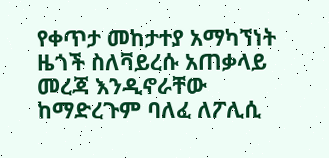የቀጥታ መከታተያ አማካኘነት ዜጎች ስለቫይረሱ አጠቃላይ መረጃ እንዲኖራቸው ከማድረጉም ባለፈ ለፖሊሲ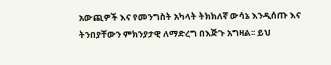አውጪዎች እና የመንግስት አካላት ትክክለኛ ውሳኔ እንዲሰጡ እና ትንበያቸውን ምክንያታዊ ለማድረግ በእጅጉ አግዛል፡፡ ይህ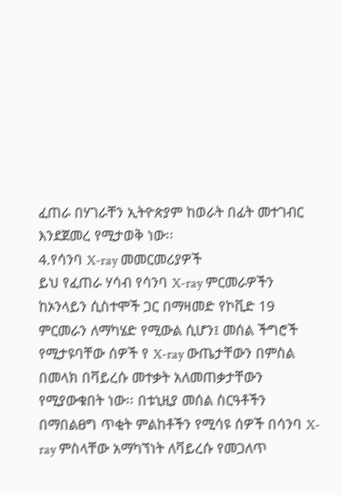ፈጠራ በሃገራቸን ኢትዮጵያም ከወራት በፊት መተገብር እንደጀመረ የሚታወቅ ነው፡፡
4.የሳንባ X-ray መመርመሪያዎች
ይህ የፈጠራ ሃሳብ የሳንባ X-ray ምርመራዎችን ከኦንላይን ሲስተሞች ጋር በማዛመድ የኮቪድ 19 ምርመራን ለማካሄድ የሚውል ሲሆን፤ መሰል ችግሮች የሚታዩባቸው ሰዎች የ X-ray ውጤታቸውን በምስል በመላክ በቫይረሱ መተቃት አለመጠቃታቸውን የሚያውቁበት ነው፡፡ በቱኒዚያ መሰል ስርዓቶችን በማበልፀግ ጥቂት ምልከቶችን የሚሳዩ ሰዎች በሳንባ X-ray ምስላቸው አማካኘነት ለቫይረሱ የመጋለጥ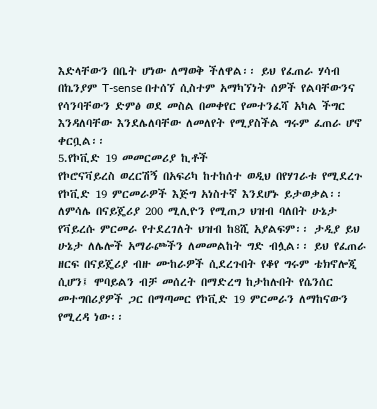እድላቸውን በቤት ሆነው ለማወቅ ችለዋል፡፡ ይህ የፈጠራ ሃሳብ በኬንያም T-sense በተሰኘ ሲስተም አማካኘነት ሰዎች የልባቸውንና የሳንባቸውን ድምፅ ወደ መስል በመቀየር የመተንፈሻ አካል ችግር እንዳለባቸው እንደሌለባቸው ለመለየት የሚያስችል ግሩም ፈጠራ ሆኖ ቀርቧል፡፡
5.የኮቪድ 19 መመርመሪያ ኪቶች
የኮሮናቫይረስ ወረርሽኝ በአፍሪካ ከተከሰተ ወዲህ በየሃገራቱ የሚደረጉ የኮቪድ 19 ምርመራዎች እጅግ አነስተኛ እንደሆኑ ይታወቃል፡፡ ለምሳሌ በናይጄሪያ 200 ሚሊዮን የሚጠጋ ህዝብ ባለበት ሁኔታ የቫይረሱ ምርመራ የተደረገለት ህዝብ ከ8ሺ አያልፍም፡፡ ታዲያ ይህ ሁኔታ ለሌሎች አማራጮችን ለመመልከት ግድ ብሏል፡፡ ይህ የፈጠራ ዘርፍ በናይጄሪያ ብዙ ሙከራዎች ሲደረጉበት የቆየ ግሩም ቴክኖሎጂ ሲሆን፤ ሞባይልን ብቻ መሰረት በማድረግ ከታከሉበት የሴንሰር መተግበሪያዎች ጋር በማጣመር የኮቪድ 19 ምርመራን ለማከናውን የሚረዳ ነው፡፡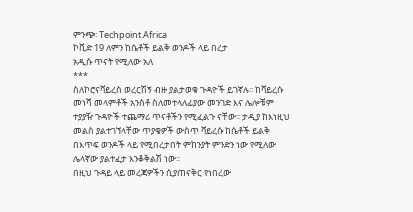ምንጭ፡ Techpoint.Africa
ኮቪድ 19 ለምን ከሴቶች ይልቅ ወንዶች ላይ በረታ
አዲሱ ጥናት የሚለው አለ
***
ስለኮሮናቫይረስ ወረርሽኝ ብዙ ያልታወቁ ጉዳዮች ይገኛሉ፡፡ ከቫይረሱ መነሻ መላምቶች አንስቶ ስለመተላለፊያው መንገድ እና ሌሎቹም ተያያዥ ጉዳዮች ተጨማሪ ጥናቶችን የሚፈልጉ ናቸው፡፡ ታዲያ ከእነዚህ መልስ ያልተገኘላቸው ጥያቄዎች ውስጥ ቫይረሱ ከሴቶች ይልቅ በእጥፍ ወንዶች ላይ የሚበረታበት ምከንያት ምንድን ነው የሚለው ሌላኛው ያልተፈታ እንቆቅልሽ ነው፡፡
በዚህ ጉዳይ ላይ መረጃዎችን ሲያጠናቅር የነበረው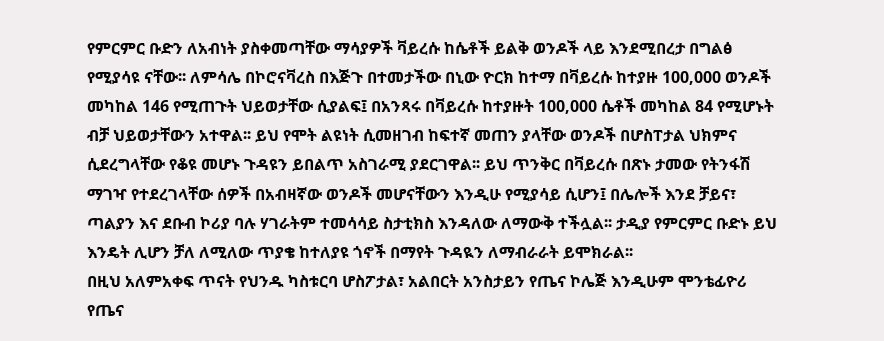የምርምር ቡድን ለአብነት ያስቀመጣቸው ማሳያዎች ቫይረሱ ከሴቶች ይልቅ ወንዶች ላይ እንደሚበረታ በግልፅ የሚያሳዩ ናቸው፡፡ ለምሳሌ በኮሮናቫረስ በእጅጉ በተመታችው በኒው ዮርክ ከተማ በቫይረሱ ከተያዙ 100,000 ወንዶች መካከል 146 የሚጠጉት ህይወታቸው ሲያልፍ፤ በአንጻሩ በቫይረሱ ከተያዙት 100,000 ሴቶች መካከል 84 የሚሆኑት ብቻ ህይወታቸውን አተዋል፡፡ ይህ የሞት ልዩነት ሲመዘገብ ከፍተኛ መጠን ያላቸው ወንዶች በሆስፐታል ህክምና ሲደረግላቸው የቆዩ መሆኑ ጉዳዩን ይበልጥ አስገራሚ ያደርገዋል፡፡ ይህ ጥንቅር በቫይረሱ በጽኑ ታመው የትንፋሽ ማገዣ የተደረገላቸው ሰዎች በአብዛኛው ወንዶች መሆናቸውን እንዲሁ የሚያሳይ ሲሆን፤ በሌሎች እንደ ቻይና፣ ጣልያን እና ደቡብ ኮሪያ ባሉ ሃገራትም ተመሳሳይ ስታቲክስ እንዳለው ለማውቅ ተችሏል፡፡ ታዲያ የምርምር ቡድኑ ይህ እንዴት ሊሆን ቻለ ለሚለው ጥያቄ ከተለያዩ ጎኖች በማየት ጉዳዪን ለማብራራት ይሞክራል፡፡
በዚህ አለምአቀፍ ጥናት የህንዱ ካስቱርባ ሆስፖታል፣ አልበርት አንስታይን የጤና ኮሌጅ እንዲሁም ሞንቴፊዮሪ የጤና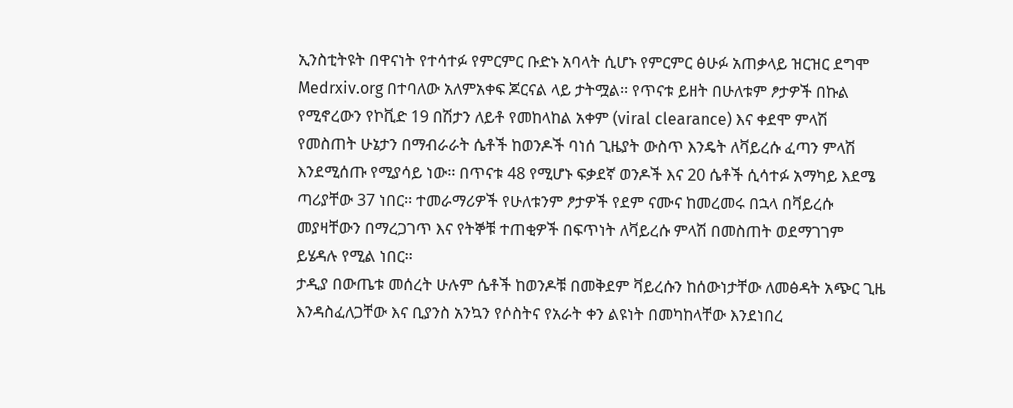ኢንስቲትዩት በዋናነት የተሳተፉ የምርምር ቡድኑ አባላት ሲሆኑ የምርምር ፅሁፉ አጠቃላይ ዝርዝር ደግሞ
Medrxiv.org በተባለው አለምአቀፍ ጆርናል ላይ ታትሟል፡፡ የጥናቱ ይዘት በሁለቱም ፆታዎች በኩል የሚኖረውን የኮቪድ 19 በሽታን ለይቶ የመከላከል አቀም (viral clearance) እና ቀደሞ ምላሽ የመስጠት ሁኔታን በማብራራት ሴቶች ከወንዶች ባነሰ ጊዜያት ውስጥ እንዴት ለቫይረሱ ፈጣን ምላሽ እንደሚሰጡ የሚያሳይ ነው፡፡ በጥናቱ 48 የሚሆኑ ፍቃደኛ ወንዶች እና 20 ሴቶች ሲሳተፉ አማካይ እደሜ ጣሪያቸው 37 ነበር፡፡ ተመራማሪዎች የሁለቱንም ፆታዎች የደም ናሙና ከመረመሩ በኋላ በቫይረሱ መያዛቸውን በማረጋገጥ እና የትኞቹ ተጠቂዎች በፍጥነት ለቫይረሱ ምላሽ በመስጠት ወደማገገም ይሄዳሉ የሚል ነበር፡፡
ታዲያ በውጤቱ መሰረት ሁሉም ሴቶች ከወንዶቹ በመቅደም ቫይረሱን ከሰውነታቸው ለመፅዳት አጭር ጊዜ እንዳስፈለጋቸው እና ቢያንስ አንኳን የሶስትና የአራት ቀን ልዩነት በመካከላቸው እንደነበረ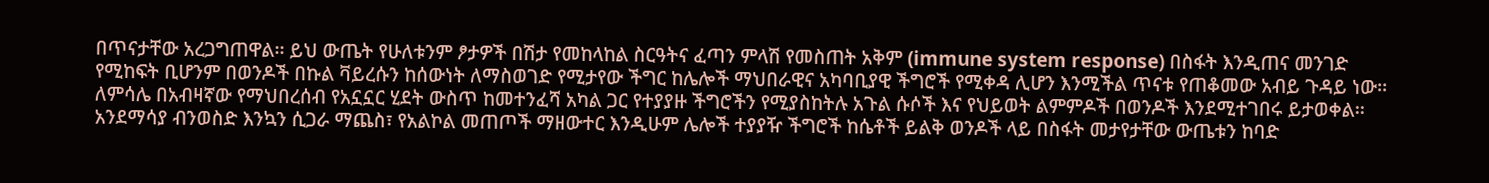በጥናታቸው አረጋግጠዋል፡፡ ይህ ውጤት የሁለቱንም ፆታዎች በሽታ የመከላከል ስርዓትና ፈጣን ምላሽ የመስጠት አቅም (immune system response) በስፋት እንዲጠና መንገድ የሚከፍት ቢሆንም በወንዶች በኩል ቫይረሱን ከሰውነት ለማስወገድ የሚታየው ችግር ከሌሎች ማህበራዊና አካባቢያዊ ችግሮች የሚቀዳ ሊሆን እንሚችል ጥናቱ የጠቆመው አብይ ጉዳይ ነው፡፡ ለምሳሌ በአብዛኛው የማህበረሰብ የአኗኗር ሂደት ውስጥ ከመተንፈሻ አካል ጋር የተያያዙ ችግሮችን የሚያስከትሉ አጉል ሱሶች እና የህይወት ልምምዶች በወንዶች እንደሚተገበሩ ይታወቀል፡፡ አንደማሳያ ብንወስድ እንኳን ሲጋራ ማጨስ፣ የአልኮል መጠጦች ማዘውተር እንዲሁም ሌሎች ተያያዥ ችግሮች ከሴቶች ይልቅ ወንዶች ላይ በስፋት መታየታቸው ውጤቱን ከባድ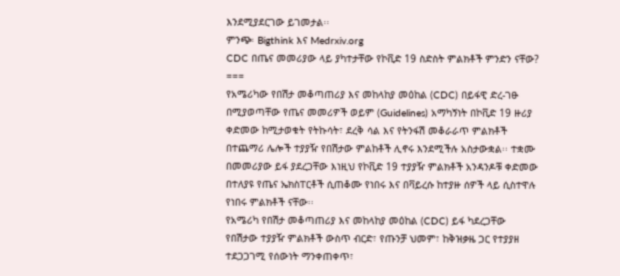እንደሚያደርገው ይገመታል፡፡
ምንጭ፡ Bigthink እና Medrxiv.org
CDC በጤና መመሪያው ላይ ያካተታቸው የኮቪድ 19 ስድስት ምልክቶች ምንድን ናቸው?
===
የአሜሪካው የበሽታ መቆጣጠሪያ እና መከላከያ መዕከል (CDC) በይፋዊ ድረ-ገፁ በሚያወጣቸው የጤና መመሪዎች ወይም (Guidelines) አማካኝነት በኮቪድ 19 ዙሪያ ቀድመው ከሚታወቁት የትኩሳት፣ ደረቅ ሳል እና የትንፋሽ መቆራራጥ ምልክቶች በተጨማሪ ሌሎች ተያያዥ የበሽታው ምልከቶች ሊኖሩ እንደሚችሉ አስታውቋል፡፡ ተቋሙ በመመሪያው ይፋ ያደረጋቸው እነዚህ የኮቪድ 19 ተያያዥ ምልክቶች አንዳንዶቹ ቀድመው በተለያዩ የጤና ኤክስፐርቶች ሲጠቆሙ የነበሩ እና በቫይረሱ ከተያዙ ሰዎች ላይ ሲስተዋሉ የነበሩ ምልክቶች ናቸው፡፡
የአሜሪካ የበሽታ መቆጣጠሪያ እና መከላከያ መዕከል (CDC) ይፋ ካደረጋቸው የበሽታው ተያያዥ ምልክቶች ውስጥ ብርድ፣ የጡንቻ ህመም፣ ከቅዝቃዜ ጋር የተያያዘ ተደጋጋገሚ የሰውነት ማንቀጠቀጥ፣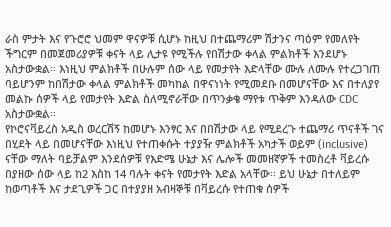ራስ ምታት እና የጉሮሮ ህመም ዋናዎቹ ሲሆኑ ከዚህ በተጨማሪም ሽታንና ጣዕም የመለየት ችግርም በመጀመሪያዎቹ ቀናት ላይ ሊታዩ የሚችሉ የበሽታው ቀላል ምልክቶች እንደሆኑ አስታውቋል፡፡ እነዚህ ምልክቶች በሁሉም ሰው ላይ የመታየት እድላቸው ሙሉ ለሙሉ የተረጋገጠ ባይሆንም ከበሽታው ቀላል ምልክቶች መካከል በዋናነነት የሚመደቡ በመሆናቸው እና በተለያየ መልኩ ሰዎች ላይ የመታየት እድል ስለሚኖራቸው በጥንቃቄ ማየቱ ጥቅም እንዳለው CDC አስታውቋል፡፡
የኮሮናቫይረስ አዲስ ወረርሽኝ ከመሆኑ እንፃር እና በበሽታው ላይ የሚደረጉ ተጨማሪ ጥናቶች ገና በሂደት ላይ በመሆናቸው እነዚህ የተጠቀሱት ተያያዥ ምልክቶች አካታች ወይም (inclusive) ናቸው ማለት ባይቻልም እንደሰዎቹ የእድሜ ሁኔታ እና ሌሎች መመዘኛዎች ተመስረቶ ቫይረሱ በያዘው ሰው ላይ ከ2 እስከ 14 ባሉት ቀናት የመታየት እድል አላቸው፡፡ ይህ ሁኔታ በተለይም ከወጣቶች እና ታደጊዎች ጋር በተያያዘ አብዛኞቹ በቫይረሱ የተጠቁ ሰዎች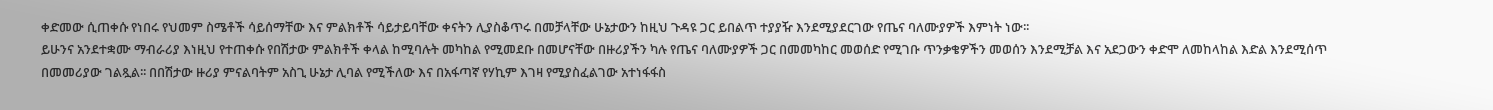ቀድመው ሲጠቀሱ የነበሩ የህመም ስሜቶች ሳይሰማቸው እና ምልክቶች ሳይታይባቸው ቀናትን ሊያስቆጥሩ በመቻላቸው ሁኔታውን ከዚህ ጉዳዩ ጋር ይበልጥ ተያያዥ እንደሚያደርገው የጤና ባለሙያዎች እምነት ነው፡፡
ይሁንና አንደተቋሙ ማብራሪያ እነዚህ የተጠቀሱ የበሽታው ምልክቶች ቀላል ከሚባሉት መካከል የሚመደቡ በመሆናቸው በዙሪያችን ካሉ የጤና ባለሙያዎች ጋር በመመካከር መወሰድ የሚገቡ ጥንቃቄዎችን መወሰን እንደሚቻል እና አደጋውን ቀድሞ ለመከላከል እድል እንደሚሰጥ በመመሪያው ገልጿል፡፡ በበሽታው ዙሪያ ምናልባትም አስጊ ሁኔታ ሊባል የሚችለው እና በአፋጣኛ የሃኪም እገዛ የሚያስፈልገው አተነፋፋስ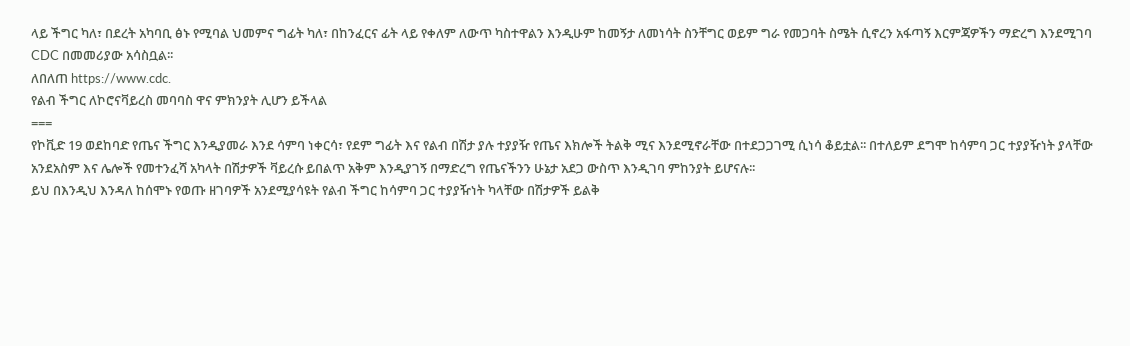ላይ ችግር ካለ፣ በደረት አካባቢ ፅኑ የሚባል ህመምና ግፊት ካለ፣ በከንፈርና ፊት ላይ የቀለም ለውጥ ካስተዋልን እንዲሁም ከመኝታ ለመነሳት ስንቸግር ወይም ግራ የመጋባት ስሜት ሲኖረን አፋጣኝ እርምጃዎችን ማድረግ እንደሚገባ CDC በመመሪያው አሳስቧል፡፡
ለበለጠ https://www.cdc.
የልብ ችግር ለኮሮናቫይረስ መባባስ ዋና ምክንያት ሊሆን ይችላል
===
የኮቪድ 19 ወደከባድ የጤና ችግር እንዲያመራ እንደ ሳምባ ነቀርሳ፣ የደም ግፊት እና የልብ በሽታ ያሉ ተያያዥ የጤና እክሎች ትልቅ ሚና እንደሚኖራቸው በተደጋጋገሚ ሲነሳ ቆይቷል፡፡ በተለይም ደግሞ ከሳምባ ጋር ተያያዥነት ያላቸው አንደአስም እና ሌሎች የመተንፈሻ አካላት በሽታዎች ቫይረሱ ይበልጥ አቅም እንዲያገኝ በማድረግ የጤናችንን ሁኔታ አደጋ ውስጥ እንዲገባ ምከንያት ይሆናሉ፡፡
ይህ በእንዲህ እንዳለ ከሰሞኑ የወጡ ዘገባዎች አንደሚያሳዩት የልብ ችግር ከሳምባ ጋር ተያያዥነት ካላቸው በሽታዎች ይልቅ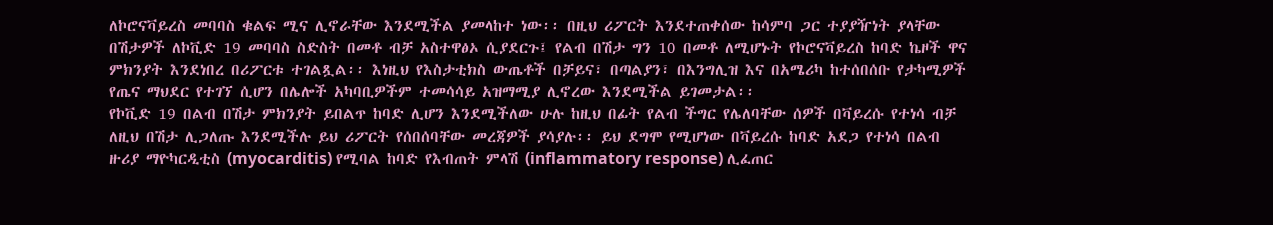ለኮሮናቫይረስ መባባስ ቁልፍ ሚና ሊኖራቸው እንደሚችል ያመላከተ ነው፡፡ በዚህ ሪፖርት እንደተጠቀሰው ከሳምባ ጋር ተያያዥነት ያላቸው በሽታዎች ለኮቪድ 19 መባባስ ስድስት በመቶ ብቻ አስተዋፅኦ ሲያደርጉ፤ የልብ በሽታ ግን 10 በመቶ ለሚሆኑት የኮሮናቫይረስ ከባድ ኬዞች ዋና ምክንያት እንደነበረ በሪፖርቱ ተገልጿል፡፡ እነዚህ የእስታቲክስ ውጤቶች በቻይና፣ በጣልያን፣ በእንግሊዝ እና በአሜሪካ ከተሰበሰቡ የታካሚዎች የጤና ማህደር የተገኘ ሲሆን በሌሎች አካባቢዎችም ተመሳሳይ አዝማሚያ ሊኖረው እንደሚችል ይገመታል፡፡
የኮቪድ 19 በልብ በሽታ ምክንያት ይበልጥ ከባድ ሊሆን እንደሚችለው ሁሉ ከዚህ በፊት የልብ ችግር የሌለባቸው ሰዎች በቫይረሱ የተነሳ ብቻ ለዚህ በሽታ ሊጋለጡ እንደሚችሉ ይህ ሪፖርት የሰበሰባቸው መረጃዎች ያሳያሉ፡፡ ይህ ደግሞ የሚሆነው በቫይረሱ ከባድ አደጋ የተነሳ በልብ ዙሪያ ማዮካርዲቲስ (myocarditis) የሚባል ከባድ የእብጠት ምላሽ (inflammatory response) ሊፈጠር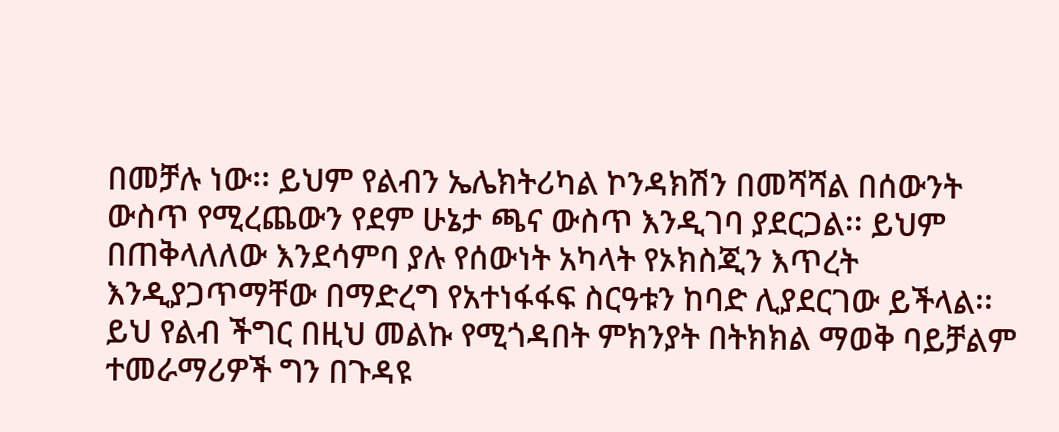በመቻሉ ነው፡፡ ይህም የልብን ኤሌክትሪካል ኮንዳክሽን በመሻሻል በሰውንት ውስጥ የሚረጨውን የደም ሁኔታ ጫና ውስጥ እንዲገባ ያደርጋል፡፡ ይህም በጠቅላለለው እንደሳምባ ያሉ የሰውነት አካላት የኦክስጂን እጥረት እንዲያጋጥማቸው በማድረግ የአተነፋፋፍ ስርዓቱን ከባድ ሊያደርገው ይችላል፡፡ ይህ የልብ ችግር በዚህ መልኩ የሚጎዳበት ምክንያት በትክክል ማወቅ ባይቻልም ተመራማሪዎች ግን በጉዳዩ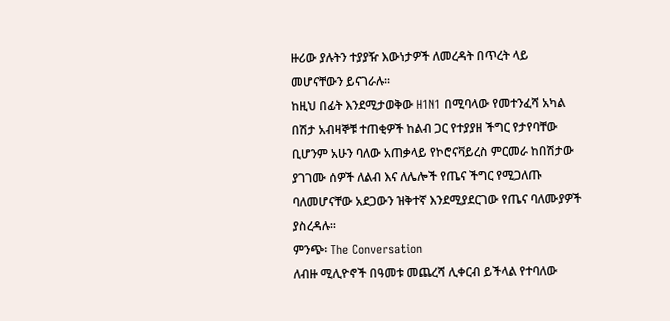ዙሪው ያሉትን ተያያዥ እውነታዎች ለመረዳት በጥረት ላይ መሆናቸውን ይናገራሉ፡፡
ከዚህ በፊት እንደሚታወቅው H1N1 በሚባላው የመተንፈሻ አካል በሽታ አብዛኞቹ ተጠቂዎች ከልብ ጋር የተያያዘ ችግር የታየባቸው ቢሆንም አሁን ባለው አጠቃላይ የኮሮናቫይረስ ምርመራ ከበሽታው ያገገሙ ሰዎች ለልብ እና ለሌሎች የጤና ችግር የሚጋለጡ ባለመሆናቸው አደጋውን ዝቅተኛ እንደሚያደርገው የጤና ባለሙያዎች ያስረዳሉ፡፡
ምንጭ፡ The Conversation
ለብዙ ሚሊዮኖች በዓመቱ መጨረሻ ሊቀርብ ይችላል የተባለው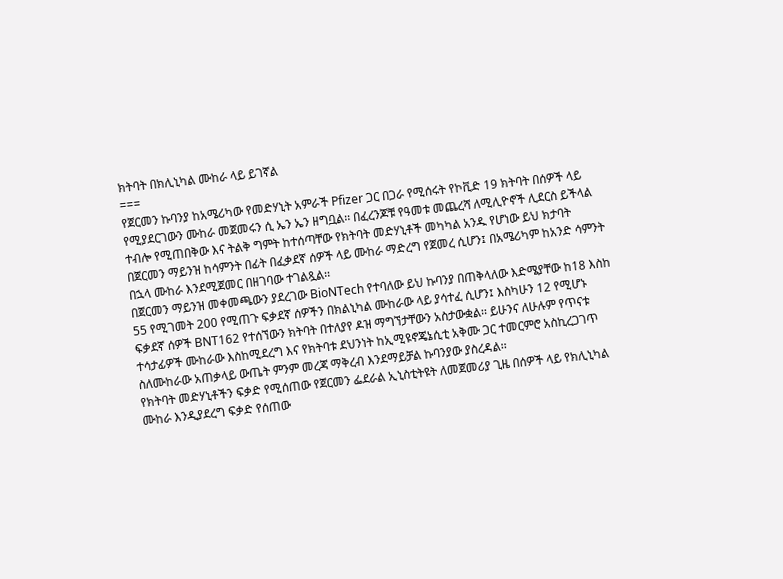ክትባት በክሊኒካል ሙከራ ላይ ይገኛል
===
የጀርመን ኩባንያ ከአሜሪካው የመድሃኒት አምራች Pfizer ጋር በጋራ የሚሰሩት የኮቪድ 19 ክትባት በሰዎች ላይ የሚያደርገውን ሙከራ መጀመሩን ሲ ኤን ኤን ዘግቧል፡፡ በፈረንጆቹ የዓመቱ መጨረሻ ለሚሊዮኖች ሊደርስ ይችላል ተብሎ የሚጠበቅው እና ትልቅ ግምት ከተሰጣቸው የክትባት መድሃኒቶች መካካል አንዱ የሆነው ይህ ክታባት በጀርመን ማይንዝ ከሳምንት በፊት በፈቃደኛ ሰዎች ላይ ሙከራ ማድረግ የጀመረ ሲሆን፤ በአሜሪካም ከአንድ ሳምንት በኋላ ሙከራ እንደሚጀመር በዘገባው ተገልጿል፡፡
በጀርመን ማይንዝ መቀመጫውን ያደረገው BioNTech የተባለው ይህ ኩባንያ በጠቅላለው እድሜያቸው ከ18 እስከ 55 የሚገመት 200 የሚጠጉ ፍቃደኛ ሰዎችን በክልኒካል ሙከራው ላይ ያሳተፈ ሲሆን፤ እስካሁን 12 የሚሆኑ ፍቃደኛ ሰዎች BNT162 የተሰኘውን ክትባት በተለያየ ዶዝ ማግኘታቸውን አስታውቋል፡፡ ይሁንና ለሁሉም የጥናቱ ተሳታፊዎች ሙከራው እስከሚደረግ እና የክትባቱ ደህንነት ከኢሚዩኖጄኔሲቲ አቅሙ ጋር ተመርምሮ አስኪረጋገጥ ስለሙከራው አጠቃላይ ውጤት ምንም መረጃ ማቅረብ እንደማይቻል ኩባንያው ያስረዳል፡፡
የክትባት መድሃኒቶችን ፍቃድ የሚሰጠው የጀርመን ፌደራል ኢኒስቲትዩት ለመጀመሪያ ጊዜ በሰዎች ላይ የክሊኒካል ሙከራ እንዲያደረግ ፍቃድ የሰጠው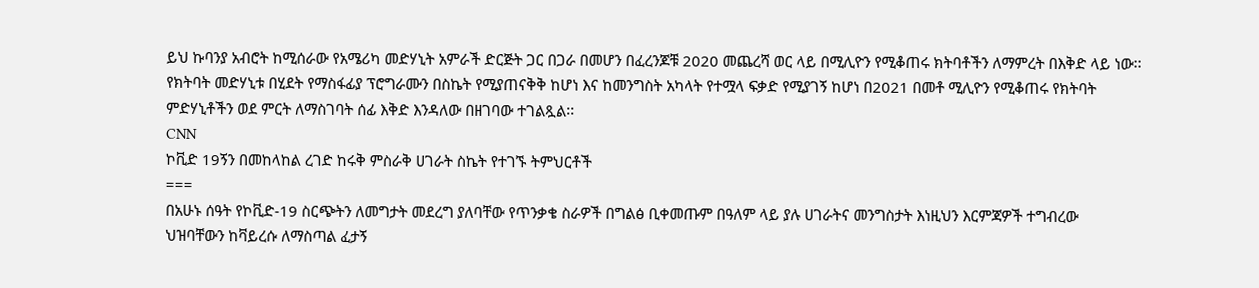ይህ ኩባንያ አብሮት ከሚሰራው የአሜሪካ መድሃኒት አምራች ድርጅት ጋር በጋራ በመሆን በፈረንጆቹ 2020 መጨረሻ ወር ላይ በሚሊዮን የሚቆጠሩ ክትባቶችን ለማምረት በእቅድ ላይ ነው፡፡ የክትባት መድሃኒቱ በሂደት የማስፋፊያ ፕሮግራሙን በስኬት የሚያጠናቅቅ ከሆነ እና ከመንግስት አካላት የተሟላ ፍቃድ የሚያገኝ ከሆነ በ2021 በመቶ ሚሊዮን የሚቆጠሩ የክትባት ምድሃኒቶችን ወደ ምርት ለማስገባት ሰፊ እቅድ እንዳለው በዘገባው ተገልጿል፡፡
CNN
ኮቪድ 19ኝን በመከላከል ረገድ ከሩቅ ምስራቅ ሀገራት ስኬት የተገኙ ትምህርቶች
===
በአሁኑ ሰዓት የኮቪድ-19 ስርጭትን ለመግታት መደረግ ያለባቸው የጥንቃቄ ስራዎች በግልፅ ቢቀመጡም በዓለም ላይ ያሉ ሀገራትና መንግስታት እነዚህን እርምጃዎች ተግብረው ህዝባቸውን ከቫይረሱ ለማስጣል ፈታኝ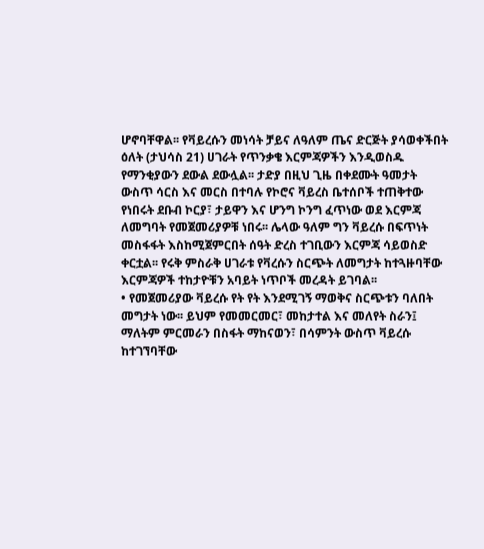ሆኖባቸዋል፡፡ የቫይረሱን መነሳት ቻይና ለዓለም ጤና ድርጅት ያሳወቀችበት ዕለት (ታህሳስ 21) ሀገራት የጥንቃቄ እርምጃዎችን እንዲወስዱ የማንቂያውን ደውል ደውሏል፡፡ ታድያ በዚህ ጊዜ በቀደሙት ዓመታት ውስጥ ሳርስ እና መርስ በተባሉ የኮሮና ቫይረስ ቤተሰቦች ተጠቅተው የነበሩት ደቡብ ኮርያ፣ ታይዋን እና ሆንግ ኮንግ ፈጥነው ወደ እርምጃ ለመግባት የመጀመሪያዎቹ ነበሩ፡፡ ሌላው ዓለም ግን ቫይረሱ በፍጥነት መስፋፋት እስከሚጀምርበት ሰዓት ድረስ ተገቢውን እርምጃ ሳይወስድ ቀርቷል፡፡ የሩቅ ምስራቅ ሀገራቱ የቫረሱን ስርጭት ለመግታት ከተጓዙባቸው እርምጃዎች ተከታዮቹን አባይት ነጥቦች መረዳት ይገባል፡፡
• የመጀመሪያው ቫይረሱ የት የት እንደሚገኝ ማወቅና ስርጭቱን ባለበት መግታት ነው፡፡ ይህም የመመርመር፣ መከታተል እና መለየት ስራን፤ ማለትም ምርመራን በስፋት ማከናወን፣ በሳምንት ውስጥ ቫይረሱ ከተገኘባቸው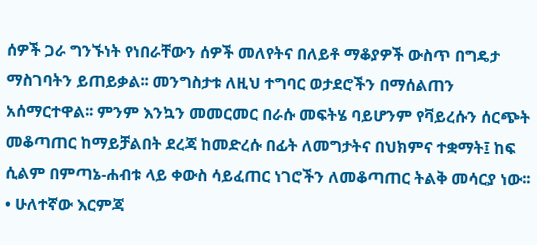ሰዎች ጋራ ግንኙነት የነበራቸውን ሰዎች መለየትና በለይቶ ማቆያዎች ውስጥ በግዴታ ማስገባትን ይጠይቃል፡፡ መንግስታቱ ለዚህ ተግባር ወታደሮችን በማሰልጠን አሰማርተዋል፡፡ ምንም እንኳን መመርመር በራሱ መፍትሄ ባይሆንም የቫይረሱን ሰርጭት መቆጣጠር ከማይቻልበት ደረጃ ከመድረሱ በፊት ለመግታትና በህክምና ተቋማት፤ ከፍ ሲልም በምጣኔ-ሐብቱ ላይ ቀውስ ሳይፈጠር ነገሮችን ለመቆጣጠር ትልቅ መሳርያ ነው፡፡
• ሁለተኛው እርምጃ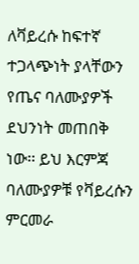ለቫይረሱ ከፍተኛ ተጋላጭነት ያላቸውን የጤና ባለሙያዎች ደህንነት መጠበቅ ነው፡፡ ይህ እርምጃ ባለሙያዎቹ የቫይረሱን ምርመራ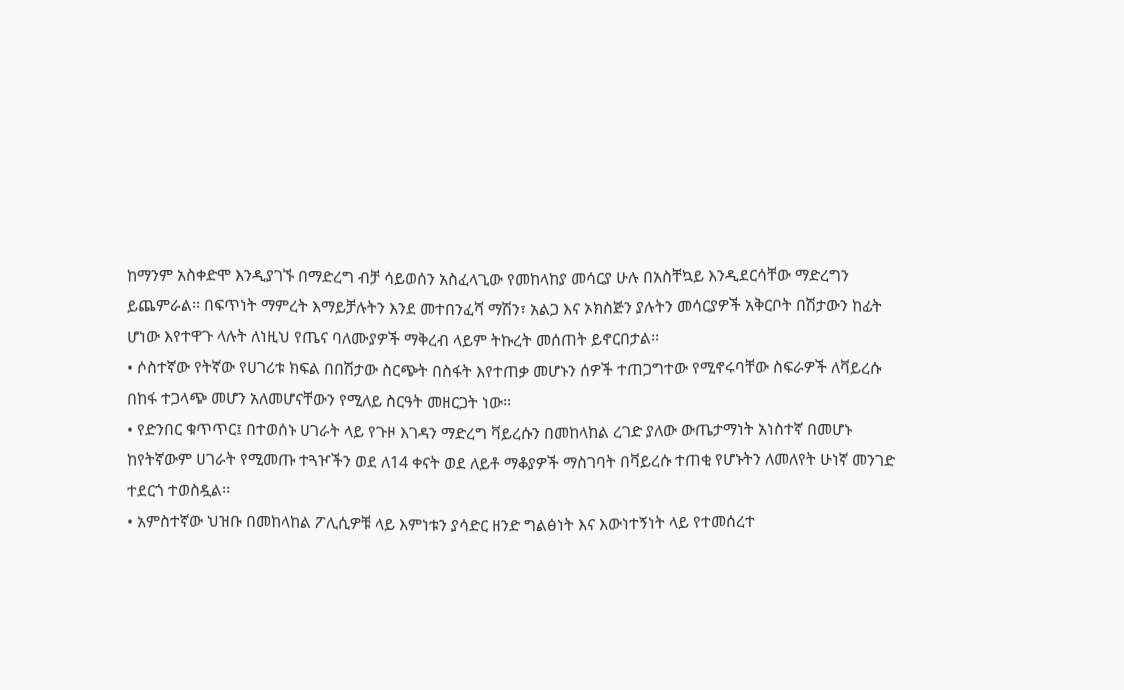ከማንም አስቀድሞ እንዲያገኙ በማድረግ ብቻ ሳይወሰን አስፈላጊው የመከላከያ መሳርያ ሁሉ በአስቸኳይ እንዲደርሳቸው ማድረግን ይጨምራል፡፡ በፍጥነት ማምረት እማይቻሉትን እንደ መተበንፈሻ ማሽን፣ አልጋ እና ኦክስጅን ያሉትን መሳርያዎች አቅርቦት በሽታውን ከፊት ሆነው እየተዋጉ ላሉት ለነዚህ የጤና ባለሙያዎች ማቅረብ ላይም ትኩረት መሰጠት ይኖርበታል፡፡
• ሶስተኛው የትኛው የሀገሪቱ ክፍል በበሽታው ስርጭት በስፋት እየተጠቃ መሆኑን ሰዎች ተጠጋግተው የሚኖሩባቸው ስፍራዎች ለቫይረሱ በከፋ ተጋላጭ መሆን አለመሆናቸውን የሚለይ ስርዓት መዘርጋት ነው፡፡
• የድንበር ቁጥጥር፤ በተወሰኑ ሀገራት ላይ የጉዞ እገዳን ማድረግ ቫይረሱን በመከላከል ረገድ ያለው ውጤታማነት አነስተኛ በመሆኑ ከየትኛውም ሀገራት የሚመጡ ተጓዦችን ወደ ለ14 ቀናት ወደ ለይቶ ማቆያዎች ማስገባት በቫይረሱ ተጠቂ የሆኑትን ለመለየት ሁነኛ መንገድ ተደርጎ ተወስዷል፡፡
• አምስተኛው ህዝቡ በመከላከል ፖሊሲዎቹ ላይ እምነቱን ያሳድር ዘንድ ግልፅነት እና እውነተኝነት ላይ የተመሰረተ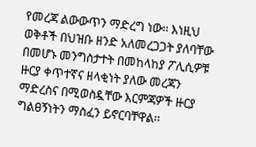የመረጃ ልውውጥን ማድረግ ነው፡፡ እነዚህ ወቅቶች በህዝቡ ዘንድ አለመረጋጋት ያለባቸው በመሆኑ መንግስታተት በመከላከያ ፖሊሲዎቹ ዙርያ ቀጥተኛና ዘላቂነት ያለው መረጃን ማድረስና በሚወስዷቸው እርምጃዎች ዙርያ ግልፀኝነትን ማስፈን ይኖርባቸዋል፡፡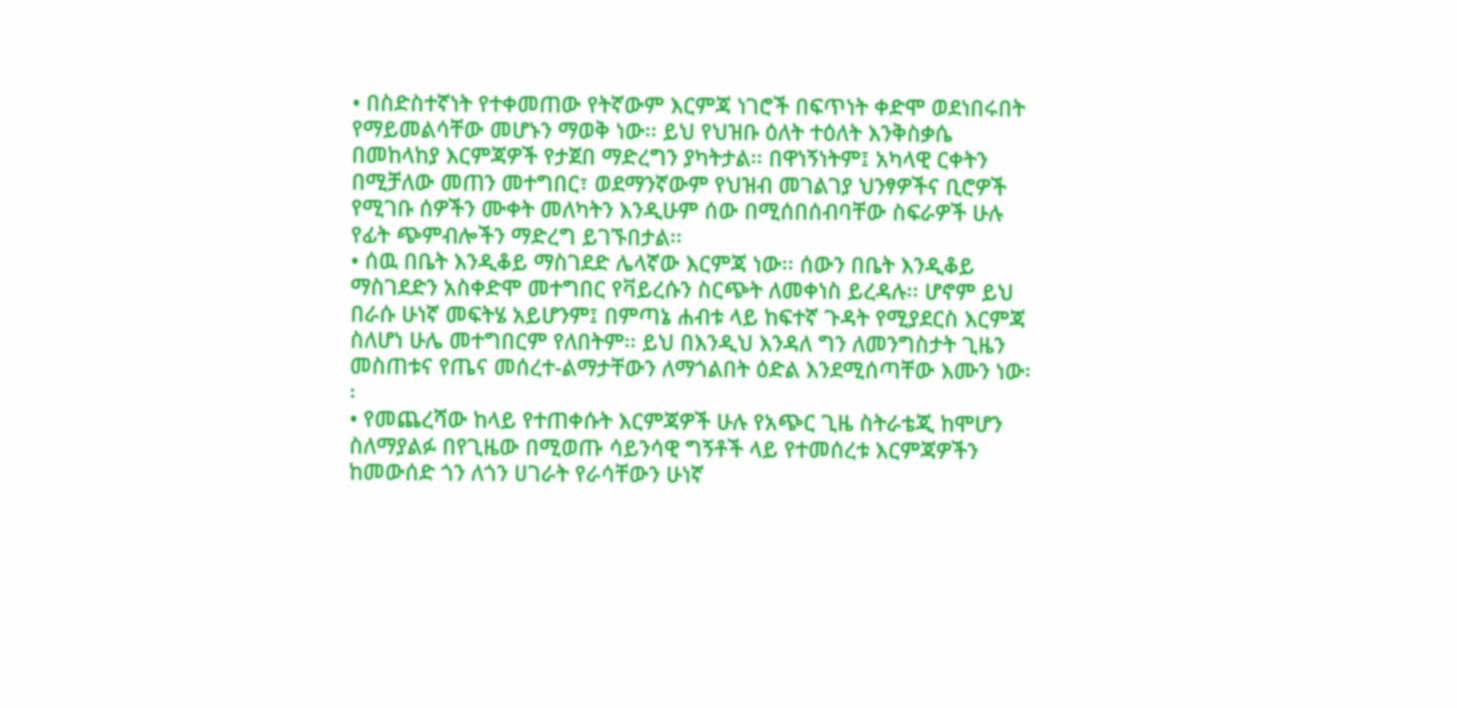• በስድስተኛነት የተቀመጠው የትኛውም እርምጃ ነገሮች በፍጥነት ቀድሞ ወደነበሩበት የማይመልሳቸው መሆኑን ማወቅ ነው፡፡ ይህ የህዝቡ ዕለት ተዕለት እንቅስቃሴ በመከላከያ እርምጃዎች የታጀበ ማድረግን ያካትታል፡፡ በዋነኝነትም፤ አካላዊ ርቀትን በሚቻለው መጠን መተግበር፣ ወደማንኛውም የህዝብ መገልገያ ህንፃዎችና ቢሮዎች የሚገቡ ሰዎችን ሙቀት መለካትን እንዲሁም ሰው በሚሰበሰብባቸው ስፍራዎች ሁሉ የፊት ጭምብሎችን ማድረግ ይገኙበታል፡፡
• ሰዉ በቤት እንዲቆይ ማስገደድ ሌላኛው እርምጃ ነው፡፡ ሰውን በቤት እንዲቆይ ማስገደድን አስቀድሞ መተግበር የቫይረሱን ስርጭት ለመቀነስ ይረዳሉ፡፡ ሆኖም ይህ በራሱ ሁነኛ መፍትሄ አይሆንም፤ በምጣኔ ሐብቱ ላይ ከፍተኛ ጉዳት የሚያደርስ እርምጃ ስለሆነ ሁሌ መተግበርም የለበትም፡፡ ይህ በእንዲህ እንዳለ ግን ለመንግስታት ጊዜን መስጠቱና የጤና መሰረተ-ልማታቸውን ለማጎልበት ዕድል እንደሚሰጣቸው እሙን ነው፡፡
• የመጨረሻው ከላይ የተጠቀሱት እርምጃዎች ሁሉ የአጭር ጊዜ ስትራቴጂ ከሞሆን ስለማያልፉ በየጊዜው በሚወጡ ሳይንሳዊ ግኝቶች ላይ የተመሰረቱ እርምጃዎችን ከመውሰድ ጎን ለጎን ሀገራት የራሳቸውን ሁነኛ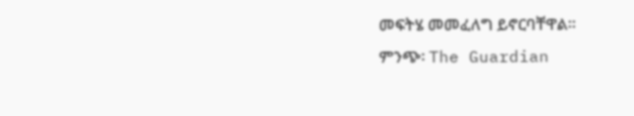መፍትሄ መመፈለግ ይኖርባቸዋል፡፡
ምንጭ፡ The Guardian